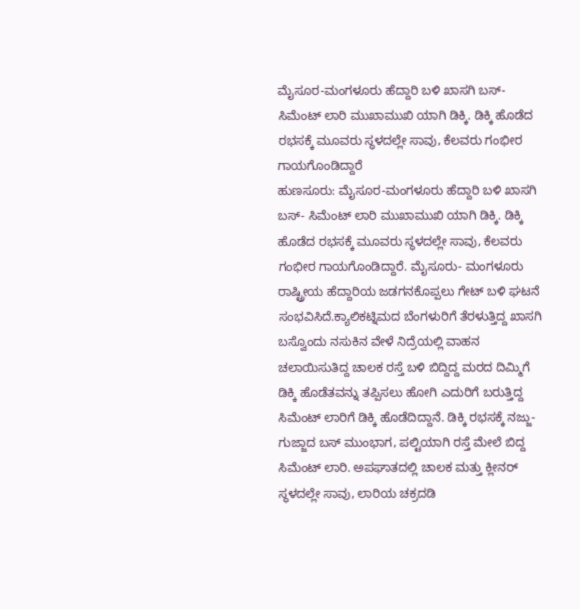ಮೈಸೂರ-ಮಂಗಳೂರು ಹೆದ್ದಾರಿ ಬಳಿ ಖಾಸಗಿ ಬಸ್- ಸಿಮೆಂಟ್ ಲಾರಿ ಮುಖಾಮುಖಿ ಯಾಗಿ ಡಿಕ್ಕಿ. ಡಿಕ್ಕಿ ಹೊಡೆದ ರಭಸಕ್ಕೆ ಮೂವರು ಸ್ಥಳದಲ್ಲೇ ಸಾವು, ಕೆಲವರು ಗಂಭೀರ ಗಾಯಗೊಂಡಿದ್ದಾರೆ
ಹುಣಸೂರು: ಮೈಸೂರ-ಮಂಗಳೂರು ಹೆದ್ದಾರಿ ಬಳಿ ಖಾಸಗಿ ಬಸ್- ಸಿಮೆಂಟ್ ಲಾರಿ ಮುಖಾಮುಖಿ ಯಾಗಿ ಡಿಕ್ಕಿ. ಡಿಕ್ಕಿ ಹೊಡೆದ ರಭಸಕ್ಕೆ ಮೂವರು ಸ್ಥಳದಲ್ಲೇ ಸಾವು, ಕೆಲವರು ಗಂಭೀರ ಗಾಯಗೊಂಡಿದ್ದಾರೆ. ಮೈಸೂರು- ಮಂಗಳೂರು ರಾಷ್ಟ್ರೀಯ ಹೆದ್ದಾರಿಯ ಜಡಗನಕೊಪ್ಪಲು ಗೇಟ್ ಬಳಿ ಘಟನೆ ಸಂಭವಿಸಿದೆ.ಕ್ಯಾಲಿಕಟ್ನಿಮದ ಬೆಂಗಳುರಿಗೆ ತೆರಳುತ್ತಿದ್ದ ಖಾಸಗಿ ಬಸ್ವೊಂದು ನಸುಕಿನ ವೇಳೆ ನಿದ್ರೆಯಲ್ಲಿ ವಾಹನ ಚಲಾಯಿಸುತಿದ್ದ ಚಾಲಕ ರಸ್ತೆ ಬಳಿ ಬಿದ್ದಿದ್ದ ಮರದ ದಿಮ್ಮಿಗೆ ಡಿಕ್ಕಿ ಹೊಡೆತವನ್ನು ತಪ್ಪಿಸಲು ಹೋಗಿ ಎದುರಿಗೆ ಬರುತ್ತಿದ್ದ ಸಿಮೆಂಟ್ ಲಾರಿಗೆ ಡಿಕ್ಕಿ ಹೊಡೆದಿದ್ದಾನೆ. ಡಿಕ್ಕಿ ರಭಸಕ್ಕೆ ನಜ್ಜು-ಗುಜ್ಜಾದ ಬಸ್ ಮುಂಭಾಗ, ಪಲ್ಟಿಯಾಗಿ ರಸ್ತೆ ಮೇಲೆ ಬಿದ್ದ ಸಿಮೆಂಟ್ ಲಾರಿ. ಅಪಘಾತದಲ್ಲಿ ಚಾಲಕ ಮತ್ತು ಕ್ಲೀನರ್ ಸ್ಥಳದಲ್ಲೇ ಸಾವು, ಲಾರಿಯ ಚಕ್ರದಡಿ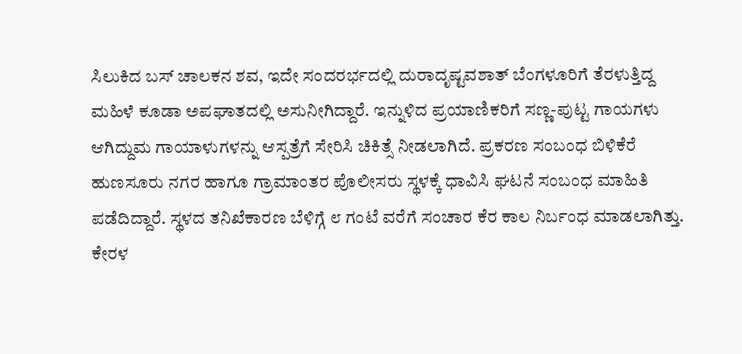ಸಿಲುಕಿದ ಬಸ್ ಚಾಲಕನ ಶವ, ಇದೇ ಸಂದರರ್ಭದಲ್ಲಿ ದುರಾದೃಷ್ಟವಶಾತ್ ಬೆಂಗಳೂರಿಗೆ ತೆರಳುತ್ತಿದ್ದ ಮಹಿಳೆ ಕೂಡಾ ಅಪಘಾತದಲ್ಲಿ ಅಸುನೀಗಿದ್ದಾರೆ. ಇನ್ನುಳಿದ ಪ್ರಯಾಣಿಕರಿಗೆ ಸಣ್ಣ-ಪುಟ್ಟ ಗಾಯಗಳು ಆಗಿದ್ದುಮ ಗಾಯಾಳುಗಳನ್ನು ಆಸ್ಪತ್ರೆಗೆ ಸೇರಿಸಿ ಚಿಕಿತ್ಸೆ ನೀಡಲಾಗಿದೆ. ಪ್ರಕರಣ ಸಂಬಂಧ ಬಿಳಿಕೆರೆ ಹುಣಸೂರು ನಗರ ಹಾಗೂ ಗ್ರಾಮಾಂತರ ಪೊಲೀಸರು ಸ್ಥಳಕ್ಕೆ ಧಾವಿಸಿ ಘಟನೆ ಸಂಬಂಧ ಮಾಹಿತಿ ಪಡೆದಿದ್ದಾರೆ. ಸ್ಥಳದ ತನಿಖೆಕಾರಣ ಬೆಳಿಗ್ಗೆ ೮ ಗಂಟೆ ವರೆಗೆ ಸಂಚಾರ ಕೆರ ಕಾಲ ನಿರ್ಬಂಧ ಮಾಡಲಾಗಿತ್ತು. ಕೇರಳ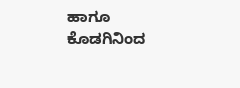ಹಾಗೂ ಕೊಡಗಿನಿಂದ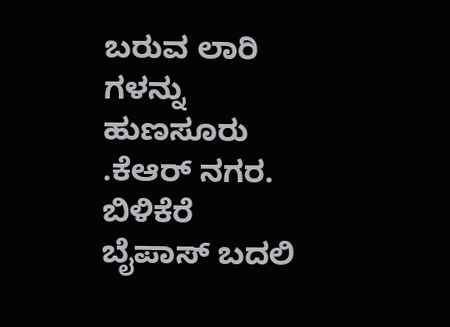ಬರುವ ಲಾರಿ ಗಳನ್ನು ಹುಣಸೂರು .ಕೆಆರ್ ನಗರ. ಬಿಳಿಕೆರೆ ಬೈಪಾಸ್ ಬದಲಿ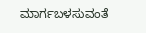ಮಾರ್ಗಬಳಸುವಂತೆ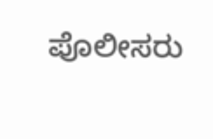ಪೊಲೀಸರು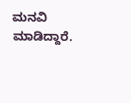ಮನವಿ ಮಾಡಿದ್ದಾರೆ.